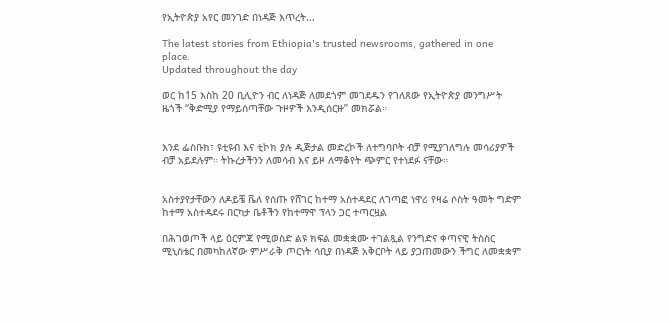የኢትዮጵያ አየር መንገድ በነዳጅ እጥረት...

The latest stories from Ethiopia's trusted newsrooms, gathered in one place.
Updated throughout the day

ወር ከ15 እስከ 20 ቢሊዮን ብር ለነዳጅ ለመደጎም መገደዱን የገለጸው የኢትዮጵያ መንግሥት ዜጎች “ቅድሚያ የማይሰጣቸው ጉዞዎች እንዲሰርዙ” መክሯል።


እንደ ፌስቡክ፣ ዩቲዩብ እና ቲኮክ ያሉ ዲጅታል መድረኮች ለተግባቦት ብቻ የሚያገለግሉ መሳሪያዎች ብቻ አይደሉም። ትኩረታችንን ለመሳብ እና ይዞ ለማቆየት ጭምር የተነደፉ ናቸው።


አስተያየታቸውን ለዶይቼ ቬለ የሰጡ የሸገር ከተማ አስተዳደር ለገጣፎ ነዋሪ የዛሬ ሶስት ዓመት ግድም ከተማ አስተዳደሩ በርካታ ቤቶችን የከተማዋ ፕላን ጋር ተጣርዟል

በሕገወጦች ላይ ዕርምጃ የሚወስድ ልዩ ክፍል መቋቋሙ ተገልጿል የንግድና ቀጣናዊ ትስስር ሚኒስቴር በመካከለኛው ምሥራቅ ጦርነት ሳቢያ በነዳጅ አቅርቦት ላይ ያጋጠመውን ችግር ለመቋቋም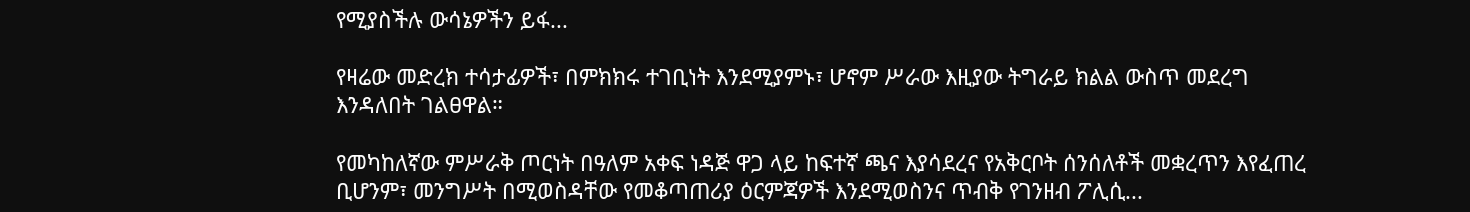የሚያስችሉ ውሳኔዎችን ይፋ...

የዛሬው መድረክ ተሳታፊዎች፣ በምክክሩ ተገቢነት እንደሚያምኑ፣ ሆኖም ሥራው እዚያው ትግራይ ክልል ውስጥ መደረግ እንዳለበት ገልፀዋል።

የመካከለኛው ምሥራቅ ጦርነት በዓለም አቀፍ ነዳጅ ዋጋ ላይ ከፍተኛ ጫና እያሳደረና የአቅርቦት ሰንሰለቶች መቋረጥን እየፈጠረ ቢሆንም፣ መንግሥት በሚወስዳቸው የመቆጣጠሪያ ዕርምጃዎች እንደሚወስንና ጥብቅ የገንዘብ ፖሊሲ...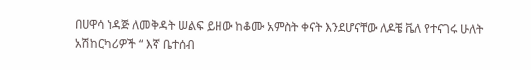በሀዋሳ ነዳጅ ለመቅዳት ሠልፍ ይዘው ከቆሙ አምስት ቀናት እንደሆናቸው ለዶቼ ቬለ የተናገሩ ሁለት አሽከርካሪዎች “ እኛ ቤተሰብ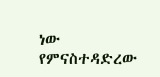ነው የምናስተዳድረው